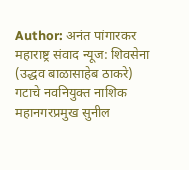Author: अनंत पांगारकर
महाराष्ट्र संवाद न्यूज: शिवसेना (उद्धव बाळासाहेब ठाकरे) गटाचे नवनियुक्त नाशिक महानगरप्रमुख सुनील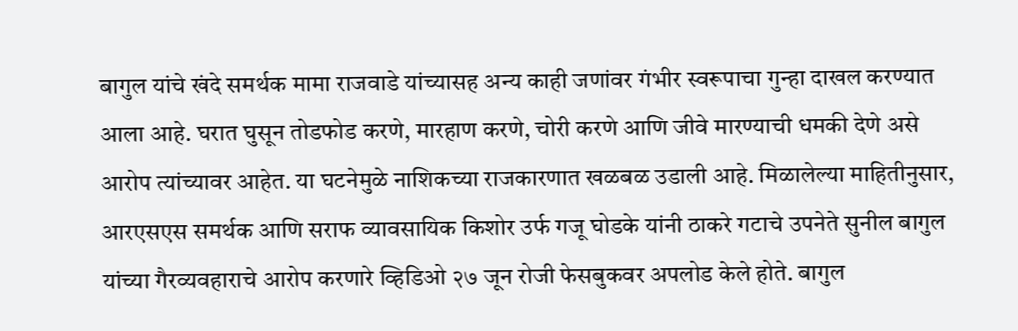बागुल यांचे खंदे समर्थक मामा राजवाडे यांच्यासह अन्य काही जणांवर गंभीर स्वरूपाचा गुन्हा दाखल करण्यात आला आहे. घरात घुसून तोडफोड करणे, मारहाण करणे, चोरी करणे आणि जीवे मारण्याची धमकी देणे असे आरोप त्यांच्यावर आहेत. या घटनेमुळे नाशिकच्या राजकारणात खळबळ उडाली आहे. मिळालेल्या माहितीनुसार, आरएसएस समर्थक आणि सराफ व्यावसायिक किशोर उर्फ गजू घोडके यांनी ठाकरे गटाचे उपनेते सुनील बागुल यांच्या गैरव्यवहाराचे आरोप करणारे व्हिडिओ २७ जून रोजी फेसबुकवर अपलोड केले होते. बागुल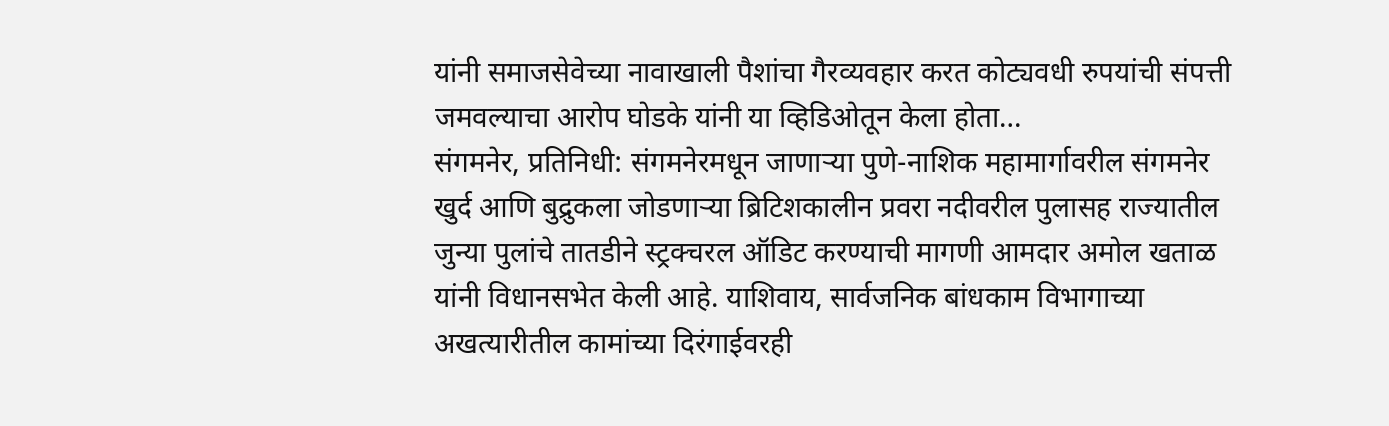यांनी समाजसेवेच्या नावाखाली पैशांचा गैरव्यवहार करत कोट्यवधी रुपयांची संपत्ती जमवल्याचा आरोप घोडके यांनी या व्हिडिओतून केला होता…
संगमनेर, प्रतिनिधी: संगमनेरमधून जाणाऱ्या पुणे-नाशिक महामार्गावरील संगमनेर खुर्द आणि बुद्रुकला जोडणाऱ्या ब्रिटिशकालीन प्रवरा नदीवरील पुलासह राज्यातील जुन्या पुलांचे तातडीने स्ट्रक्चरल ऑडिट करण्याची मागणी आमदार अमोल खताळ यांनी विधानसभेत केली आहे. याशिवाय, सार्वजनिक बांधकाम विभागाच्या अखत्यारीतील कामांच्या दिरंगाईवरही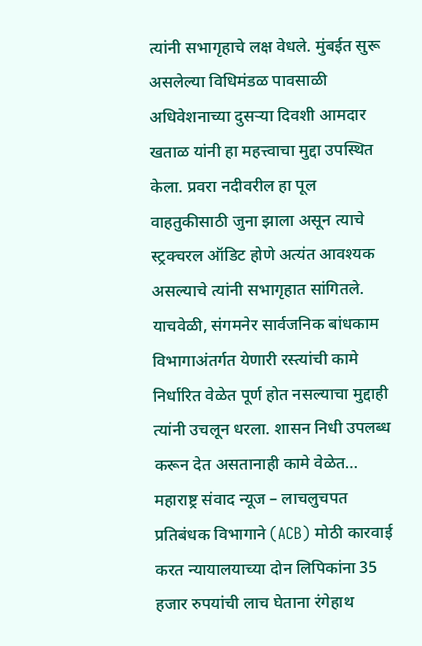त्यांनी सभागृहाचे लक्ष वेधले. मुंबईत सुरू असलेल्या विधिमंडळ पावसाळी अधिवेशनाच्या दुसऱ्या दिवशी आमदार खताळ यांनी हा महत्त्वाचा मुद्दा उपस्थित केला. प्रवरा नदीवरील हा पूल वाहतुकीसाठी जुना झाला असून त्याचे स्ट्रक्चरल ऑडिट होणे अत्यंत आवश्यक असल्याचे त्यांनी सभागृहात सांगितले. याचवेळी, संगमनेर सार्वजनिक बांधकाम विभागाअंतर्गत येणारी रस्त्यांची कामे निर्धारित वेळेत पूर्ण होत नसल्याचा मुद्दाही त्यांनी उचलून धरला. शासन निधी उपलब्ध करून देत असतानाही कामे वेळेत…
महाराष्ट्र संवाद न्यूज – लाचलुचपत प्रतिबंधक विभागाने (ACB) मोठी कारवाई करत न्यायालयाच्या दोन लिपिकांना 35 हजार रुपयांची लाच घेताना रंगेहाथ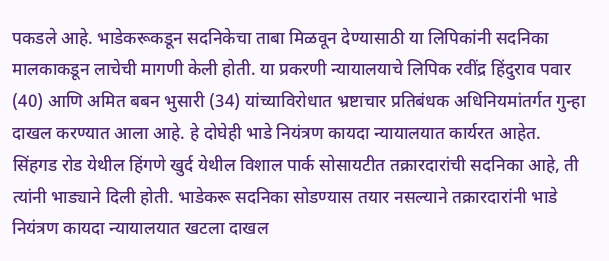पकडले आहे. भाडेकरूकडून सदनिकेचा ताबा मिळवून देण्यासाठी या लिपिकांनी सदनिका मालकाकडून लाचेची मागणी केली होती. या प्रकरणी न्यायालयाचे लिपिक रवींद्र हिंदुराव पवार (40) आणि अमित बबन भुसारी (34) यांच्याविरोधात भ्रष्टाचार प्रतिबंधक अधिनियमांतर्गत गुन्हा दाखल करण्यात आला आहे. हे दोघेही भाडे नियंत्रण कायदा न्यायालयात कार्यरत आहेत. सिंहगड रोड येथील हिंगणे खुर्द येथील विशाल पार्क सोसायटीत तक्रारदारांची सदनिका आहे, ती त्यांनी भाड्याने दिली होती. भाडेकरू सदनिका सोडण्यास तयार नसल्याने तक्रारदारांनी भाडे नियंत्रण कायदा न्यायालयात खटला दाखल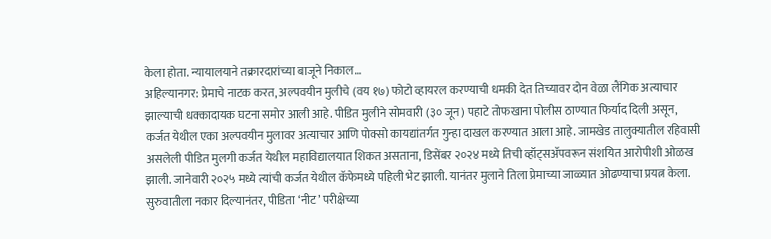केला होता. न्यायालयाने तक्रारदारांच्या बाजूने निकाल…
अहिल्यानगर: प्रेमाचे नाटक करत, अल्पवयीन मुलीचे (वय १७) फोटो व्हायरल करण्याची धमकी देत तिच्यावर दोन वेळा लैंगिक अत्याचार झाल्याची धक्कादायक घटना समोर आली आहे. पीडित मुलीने सोमवारी (३० जून) पहाटे तोफखाना पोलीस ठाण्यात फिर्याद दिली असून, कर्जत येथील एका अल्पवयीन मुलावर अत्याचार आणि पोक्सो कायद्यांतर्गत गुन्हा दाखल करण्यात आला आहे. जामखेड तालुक्यातील रहिवासी असलेली पीडित मुलगी कर्जत येथील महाविद्यालयात शिकत असताना, डिसेंबर २०२४ मध्ये तिची व्हॉट्सॲपवरून संशयित आरोपीशी ओळख झाली. जानेवारी २०२५ मध्ये त्यांची कर्जत येथील कॅफेमध्ये पहिली भेट झाली. यानंतर मुलाने तिला प्रेमाच्या जाळ्यात ओढण्याचा प्रयत्न केला. सुरुवातीला नकार दिल्यानंतर, पीडिता ‘नीट’ परीक्षेच्या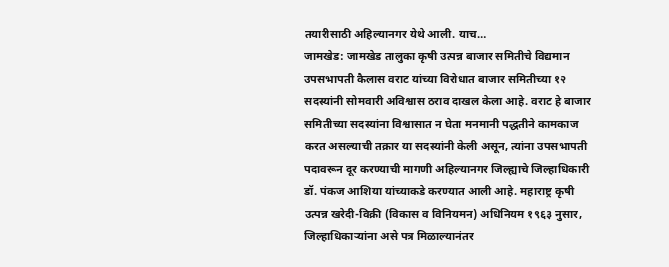तयारीसाठी अहिल्यानगर येथे आली. याच…
जामखेड: जामखेड तालुका कृषी उत्पन्न बाजार समितीचे विद्यमान उपसभापती कैलास वराट यांच्या विरोधात बाजार समितीच्या १२ सदस्यांनी सोमवारी अविश्वास ठराव दाखल केला आहे. वराट हे बाजार समितीच्या सदस्यांना विश्वासात न घेता मनमानी पद्धतीने कामकाज करत असल्याची तक्रार या सदस्यांनी केली असून, त्यांना उपसभापती पदावरून दूर करण्याची मागणी अहिल्यानगर जिल्ह्याचे जिल्हाधिकारी डॉ. पंकज आशिया यांच्याकडे करण्यात आली आहे. महाराष्ट्र कृषी उत्पन्न खरेदी-विक्री (विकास व विनियमन) अधिनियम १९६३ नुसार, जिल्हाधिकाऱ्यांना असे पत्र मिळाल्यानंतर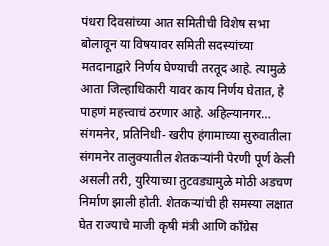पंधरा दिवसांच्या आत समितीची विशेष सभा बोलावून या विषयावर समिती सदस्यांच्या मतदानाद्वारे निर्णय घेण्याची तरतूद आहे. त्यामुळे आता जिल्हाधिकारी यावर काय निर्णय घेतात, हे पाहणं महत्त्वाचं ठरणार आहे. अहिल्यानगर…
संगमनेर, प्रतिनिधी- खरीप हंगामाच्या सुरुवातीला संगमनेर तालुक्यातील शेतकऱ्यांनी पेरणी पूर्ण केली असली तरी, युरियाच्या तुटवड्यामुळे मोठी अडचण निर्माण झाली होती. शेतकऱ्यांची ही समस्या लक्षात घेत राज्याचे माजी कृषी मंत्री आणि काँग्रेस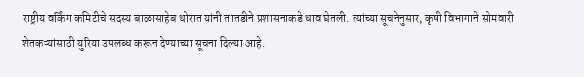राष्ट्रीय वर्किंग कमिटीचे सदस्य बाळासाहेब थोरात यांनी तातडीने प्रशासनाकडे धाव घेतली. त्यांच्या सूचनेनुसार, कृषी विभागाने सोमवारी शेतकऱ्यांसाठी युरिया उपलब्ध करून देण्याच्या सूचना दिल्या आहे.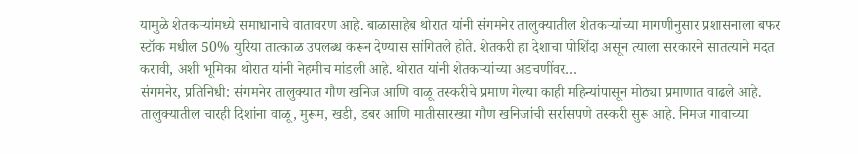यामुळे शेतकऱ्यांमध्ये समाधानाचे वातावरण आहे. बाळासाहेब थोरात यांनी संगमनेर तालुक्यातील शेतकऱ्यांच्या मागणीनुसार प्रशासनाला बफर स्टॉक मधील 50% युरिया तात्काळ उपलब्ध करून देण्यास सांगितले होते. शेतकरी हा देशाचा पोशिंदा असून त्याला सरकारने सातत्याने मदत करावी, अशी भूमिका थोरात यांनी नेहमीच मांडली आहे. थोरात यांनी शेतकऱ्यांच्या अडचणींवर…
संगमनेर, प्रतिनिधी: संगमनेर तालुक्यात गौण खनिज आणि वाळू तस्करीचे प्रमाण गेल्या काही महिन्यांपासून मोठ्या प्रमाणात वाढले आहे. तालुक्यातील चारही दिशांना वाळू, मुरूम, खडी, डबर आणि मातीसारख्या गौण खनिजांची सर्रासपणे तस्करी सुरू आहे. निमज गावाच्या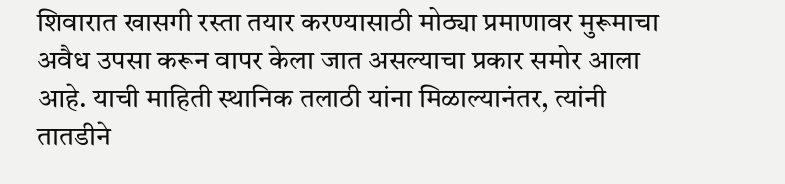शिवारात खासगी रस्ता तयार करण्यासाठी मोठ्या प्रमाणावर मुरूमाचा अवैध उपसा करून वापर केला जात असल्याचा प्रकार समोर आला आहे. याची माहिती स्थानिक तलाठी यांना मिळाल्यानंतर, त्यांनी तातडीने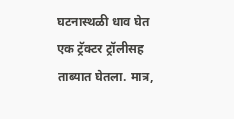घटनास्थळी धाव घेत एक ट्रॅक्टर ट्रॉलीसह ताब्यात घेतला. मात्र,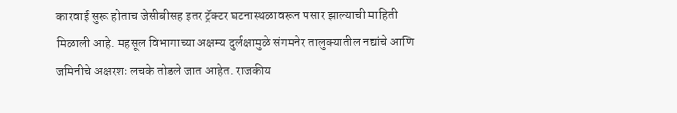कारवाई सुरू होताच जेसीबीसह इतर ट्रॅक्टर घटनास्थळावरून पसार झाल्याची माहिती मिळाली आहे. महसूल विभागाच्या अक्षम्य दुर्लक्षामुळे संगमनेर तालुक्यातील नद्यांचे आणि जमिनीचे अक्षरशः लचके तोडले जात आहेत. राजकीय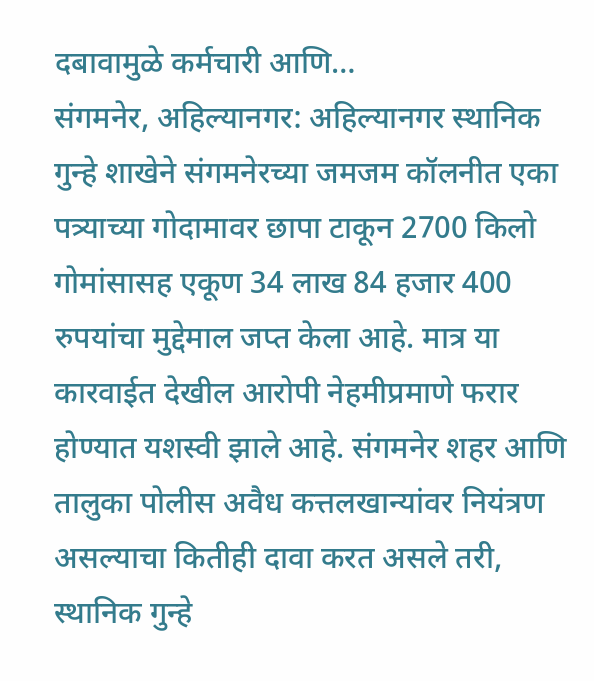दबावामुळे कर्मचारी आणि…
संगमनेर, अहिल्यानगर: अहिल्यानगर स्थानिक गुन्हे शाखेने संगमनेरच्या जमजम कॉलनीत एका पत्र्याच्या गोदामावर छापा टाकून 2700 किलो गोमांसासह एकूण 34 लाख 84 हजार 400 रुपयांचा मुद्देमाल जप्त केला आहे. मात्र या कारवाईत देखील आरोपी नेहमीप्रमाणे फरार होण्यात यशस्वी झाले आहे. संगमनेर शहर आणि तालुका पोलीस अवैध कत्तलखान्यांवर नियंत्रण असल्याचा कितीही दावा करत असले तरी, स्थानिक गुन्हे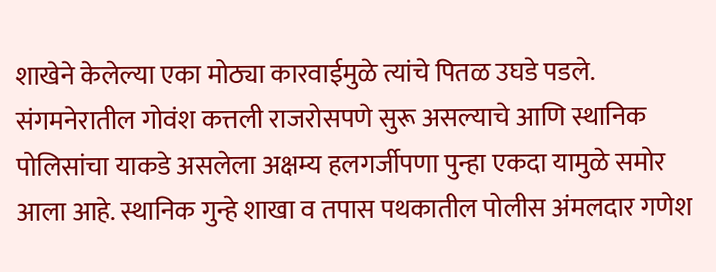शाखेने केलेल्या एका मोठ्या कारवाईमुळे त्यांचे पितळ उघडे पडले. संगमनेरातील गोवंश कत्तली राजरोसपणे सुरू असल्याचे आणि स्थानिक पोलिसांचा याकडे असलेला अक्षम्य हलगर्जीपणा पुन्हा एकदा यामुळे समोर आला आहे. स्थानिक गुन्हे शाखा व तपास पथकातील पोलीस अंमलदार गणेश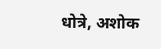धोत्रे, अशोक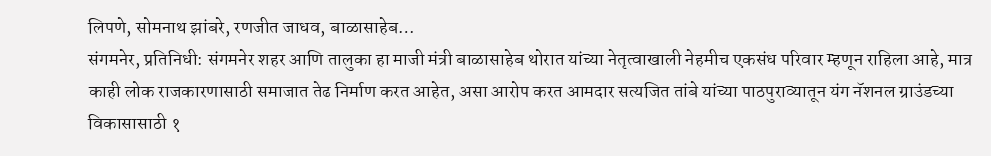लिपणे, सोमनाथ झांबरे, रणजीत जाधव, बाळासाहेब…
संगमनेर, प्रतिनिधी: संगमनेर शहर आणि तालुका हा माजी मंत्री बाळासाहेब थोरात यांच्या नेतृत्वाखाली नेहमीच एकसंध परिवार म्हणून राहिला आहे, मात्र काही लोक राजकारणासाठी समाजात तेढ निर्माण करत आहेत, असा आरोप करत आमदार सत्यजित तांबे यांच्या पाठपुराव्यातून यंग नॅशनल ग्राउंडच्या विकासासाठी १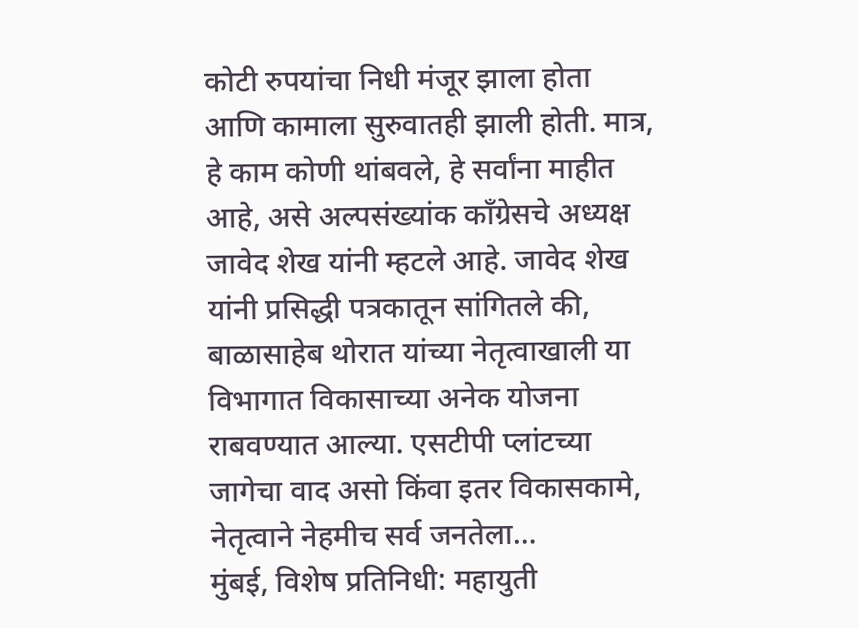कोटी रुपयांचा निधी मंजूर झाला होता आणि कामाला सुरुवातही झाली होती. मात्र, हे काम कोणी थांबवले, हे सर्वांना माहीत आहे, असे अल्पसंख्यांक काँग्रेसचे अध्यक्ष जावेद शेख यांनी म्हटले आहे. जावेद शेख यांनी प्रसिद्धी पत्रकातून सांगितले की, बाळासाहेब थोरात यांच्या नेतृत्वाखाली या विभागात विकासाच्या अनेक योजना राबवण्यात आल्या. एसटीपी प्लांटच्या जागेचा वाद असो किंवा इतर विकासकामे, नेतृत्वाने नेहमीच सर्व जनतेला…
मुंबई, विशेष प्रतिनिधी: महायुती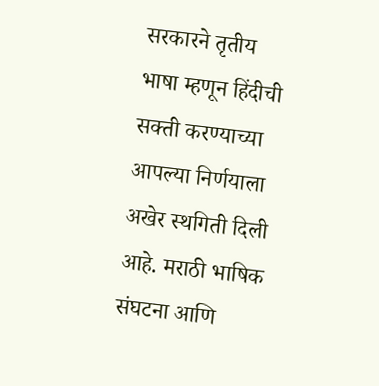सरकारने तृतीय भाषा म्हणून हिंदीची सक्ती करण्याच्या आपल्या निर्णयाला अखेर स्थगिती दिली आहे. मराठी भाषिक संघटना आणि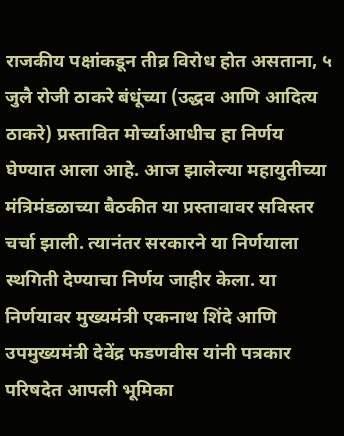राजकीय पक्षांकडून तीव्र विरोध होत असताना, ५ जुलै रोजी ठाकरे बंधूंच्या (उद्धव आणि आदित्य ठाकरे) प्रस्तावित मोर्च्याआधीच हा निर्णय घेण्यात आला आहे. आज झालेल्या महायुतीच्या मंत्रिमंडळाच्या बैठकीत या प्रस्तावावर सविस्तर चर्चा झाली. त्यानंतर सरकारने या निर्णयाला स्थगिती देण्याचा निर्णय जाहीर केला. या निर्णयावर मुख्यमंत्री एकनाथ शिंदे आणि उपमुख्यमंत्री देवेंद्र फडणवीस यांनी पत्रकार परिषदेत आपली भूमिका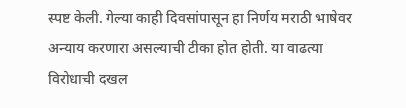स्पष्ट केली. गेल्या काही दिवसांपासून हा निर्णय मराठी भाषेवर अन्याय करणारा असल्याची टीका होत होती. या वाढत्या विरोधाची दखल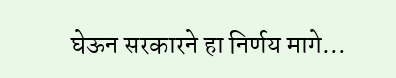घेऊन सरकारने हा निर्णय मागे…